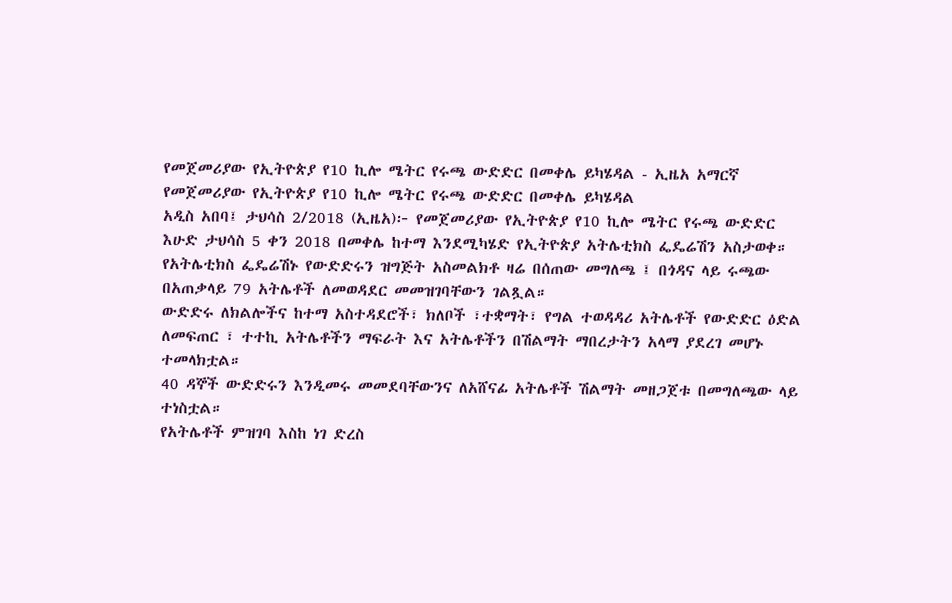የመጀመሪያው የኢትዮጵያ የ10 ኪሎ ሜትር የሩጫ ውድድር በመቀሌ ይካሄዳል - ኢዜአ አማርኛ
የመጀመሪያው የኢትዮጵያ የ10 ኪሎ ሜትር የሩጫ ውድድር በመቀሌ ይካሄዳል
አዲስ አበባ፤ ታህሳስ 2/2018 (ኢዜአ)፦ የመጀመሪያው የኢትዮጵያ የ10 ኪሎ ሜትር የሩጫ ውድድር እሁድ ታህሳስ 5 ቀን 2018 በመቀሌ ከተማ እንደሚካሄድ የኢትዮጵያ አትሌቲክስ ፌዴሬሽን አስታወቀ።
የአትሌቲክስ ፌዴሬሽኑ የውድድሩን ዝግጅት አስመልክቶ ዛሬ በሰጠው መግለጫ ፤ በጎዳና ላይ ሩጫው በአጠቃላይ 79 አትሌቶች ለመወዳደር መመዝገባቸውን ገልጿል።
ውድድሩ ለክልሎችና ከተማ አስተዳደሮች፣ ክለቦች ፣ተቋማት፣ የግል ተወዳዳሪ አትሌቶች የውድድር ዕድል ለመፍጠር ፣ ተተኪ አትሌቶችን ማፍራት እና አትሌቶችን በሽልማት ማበረታትን አላማ ያደረገ መሆኑ ተመላክቷል።
40 ዳኞች ውድድሩን እንዲመሩ መመደባቸውንና ለአሸናፊ አትሌቶች ሽልማት መዘጋጀቱ በመግለጫው ላይ ተነስቷል።
የአትሌቶች ምዝገባ እስከ ነገ ድረስ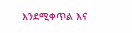እንደሚቀጥል እና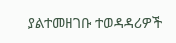ያልተመዘገቡ ተወዳዳሪዎች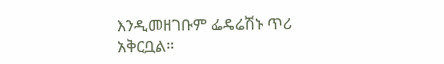እንዲመዘገቡም ፌዴሬሽኑ ጥሪ አቅርቧል።